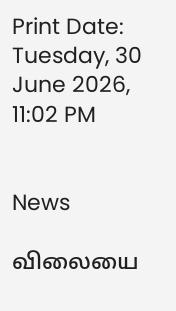Print Date: Tuesday, 30 June 2026, 11:02 PM


News

விலையை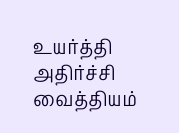உயர்த்தி அதிர்ச்சி வைத்தியம்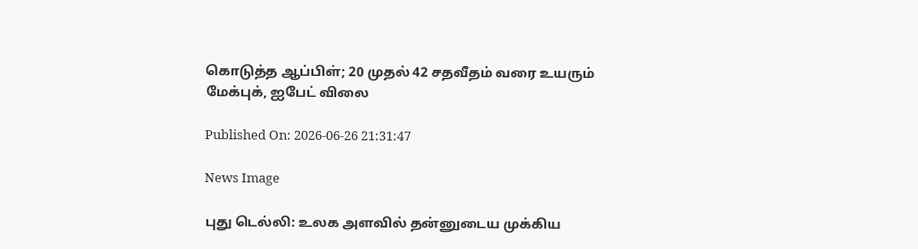கொடுத்த ஆப்பிள்; 20 முதல் 42 சதவீதம் வரை உயரும் மேக்புக், ஐபேட் விலை

Published On: 2026-06-26 21:31:47

News Image

புது டெல்லி: உலக அளவில் தன்னுடைய முக்கிய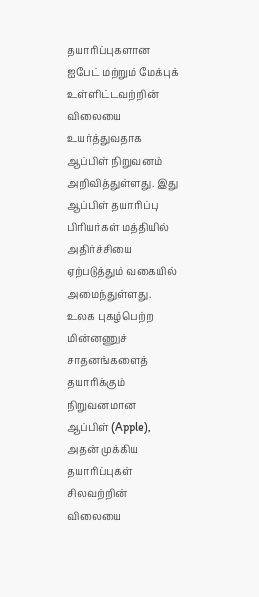தயாரிப்புகளான ஐபேட் மற்றும் மேக்புக் உள்ளிட்டவற்றின் விலையை உயர்த்துவதாக ஆப்பிள் நிறுவனம் அறிவித்துள்ளது. இது ஆப்பிள் தயாரிப்பு பிரியர்கள் மத்தியில் அதிர்ச்சியை ஏற்படுத்தும் வகையில் அமைந்துள்ளது. உலக புகழ்பெற்ற மின்னணுச் சாதனங்களைத் தயாரிக்கும் நிறுவனமான ஆப்பிள் (Apple), அதன் முக்கிய தயாரிப்புகள் சிலவற்றின் விலையை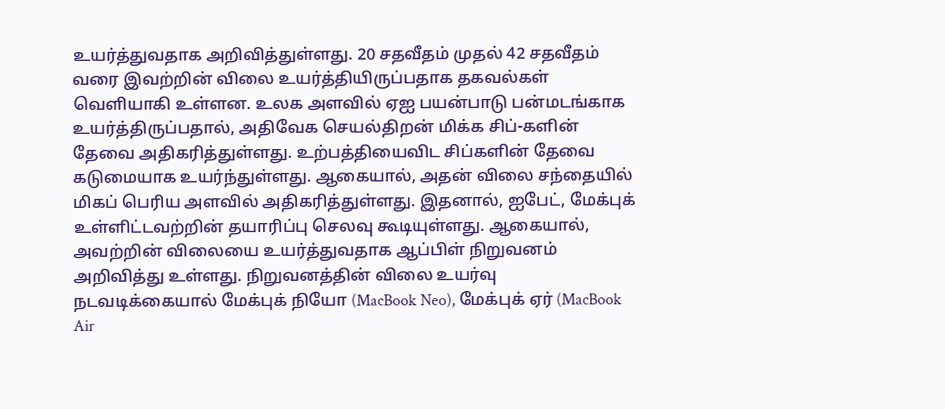உயர்த்துவதாக அறிவித்துள்ளது. 20 சதவீதம் முதல் 42 சதவீதம் வரை இவற்றின் விலை உயர்த்தியிருப்பதாக தகவல்கள் வெளியாகி உள்ளன. உலக அளவில் ஏஐ பயன்பாடு பன்மடங்காக உயர்த்திருப்பதால், அதிவேக செயல்திறன் மிக்க சிப்-களின் தேவை அதிகரித்துள்ளது. உற்பத்தியைவிட சிப்களின் தேவை கடுமையாக உயர்ந்துள்ளது. ஆகையால், அதன் விலை சந்தையில் மிகப் பெரிய அளவில் அதிகரித்துள்ளது. இதனால், ஐபேட், மேக்புக் உள்ளிட்டவற்றின் தயாரிப்பு செலவு கூடியுள்ளது. ஆகையால், அவற்றின் விலையை உயர்த்துவதாக ஆப்பிள் நிறுவனம் அறிவித்து உள்ளது. நிறுவனத்தின் விலை உயர்வு நடவடிக்கையால் மேக்புக் நியோ (MacBook Neo), மேக்புக் ஏர் (MacBook Air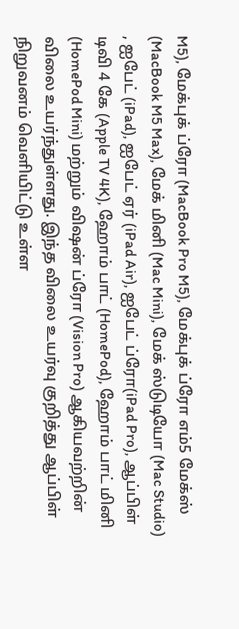M5), மேக்புக் ப்ரோ (MacBook Pro M5), மேக்புக் ப்ரோ எம்5 மேக்ஸ் (MacBook M5 Max), மேக் மினி (Mac Mini), மேக் ஸ்டுடியோ (Mac Studio) , ஐபேட் (iPad), ஐபேட் ஏர் (iPad Air), ஐபேட் ப்ரோ(iPad Pro), ஆப்பிள் டிவி 4 கே (Apple TV 4K), ஹோம் பாட் (HomePod), ஹோம் பாட் மினி (HomePod Mini) மற்றும் விஷன் ப்ரோ (Vision Pro) ஆகியவற்றின் விலை உயர்ந்துள்ளது. இந்த விலை உயர்வு குறித்து ஆப்பிள் நிறுவனம் வெளியிட்டு உள்ள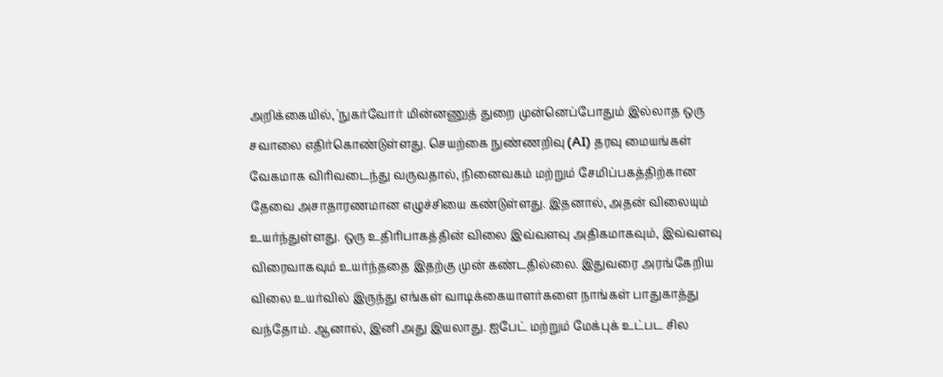அறிக்கையில், 'நுகர்வோர் மின்னணுத் துறை முன்னெப்போதும் இல்லாத ஒரு சவாலை எதிர்கொண்டுள்ளது. செயற்கை நுண்ணறிவு (AI) தரவு மையங்கள் வேகமாக விரிவடைந்து வருவதால், நினைவகம் மற்றும் சேமிப்பகத்திற்கான தேவை அசாதாரணமான எழுச்சியை கண்டுள்ளது. இதனால், அதன் விலையும் உயர்ந்துள்ளது. ஒரு உதிரிபாகத்தின் விலை இவ்வளவு அதிகமாகவும், இவ்வளவு விரைவாகவும் உயர்ந்ததை இதற்கு முன் கண்டதில்லை. இதுவரை அரங்கேறிய விலை உயர்வில் இருந்து எங்கள் வாடிக்கையாளர்களை நாங்கள் பாதுகாத்து வந்தோம். ஆனால், இனி அது இயலாது. ஐபேட் மற்றும் மேக்புக் உட்பட சில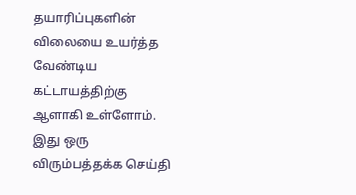தயாரிப்புகளின் விலையை உயர்த்த வேண்டிய கட்டாயத்திற்கு ஆளாகி உள்ளோம். இது ஒரு விரும்பத்தக்க செய்தி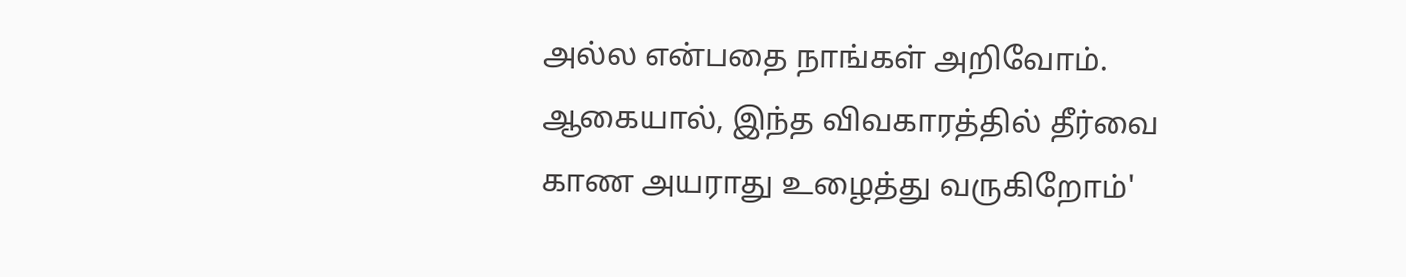அல்ல என்பதை நாங்கள் அறிவோம். ஆகையால், இந்த விவகாரத்தில் தீர்வை காண அயராது உழைத்து வருகிறோம்'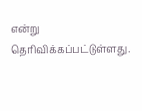என்று தெரிவிக்கப்பட்டுள்ளது.